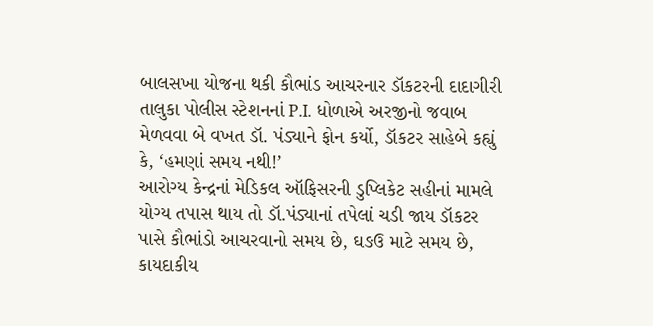બાલસખા યોજના થકી કૌભાંડ આચરનાર ડૉકટરની દાદાગીરી
તાલુકા પોલીસ સ્ટેશનનાં P.I. ધોળાએ અરજીનો જવાબ મેળવવા બે વખત ડૉ. પંડ્યાને ફોન કર્યો, ડૉકટર સાહેબે કહ્યું કે, ‘હમણાં સમય નથી!’
આરોગ્ય કેન્દ્રનાં મેડિકલ ઑફિસરની ડુપ્લિકેટ સહીનાં મામલે યોગ્ય તપાસ થાય તો ડૉ.પંડ્યાનાં તપેલાં ચડી જાય ડૉકટર પાસે કૌભાંડો આચરવાનો સમય છે, ઘઙઉ માટે સમય છે, કાયદાકીય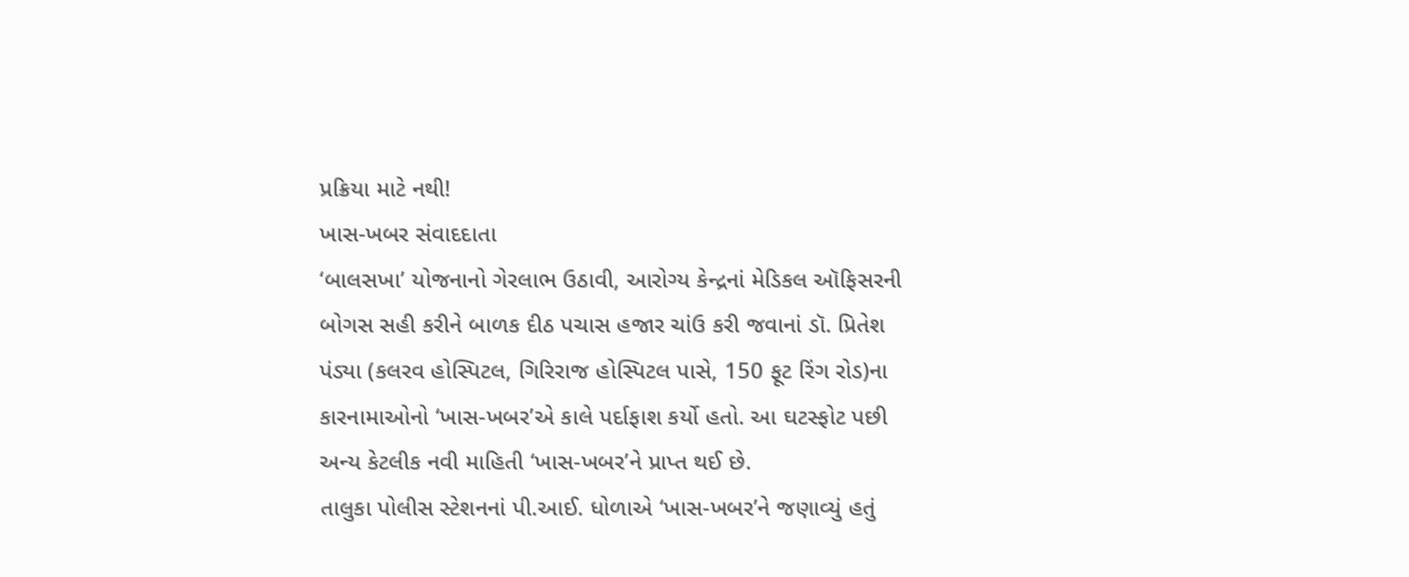પ્રક્રિયા માટે નથી!
ખાસ-ખબર સંવાદદાતા
‘બાલસખા’ યોજનાનો ગેરલાભ ઉઠાવી, આરોગ્ય કેન્દ્રનાં મેડિકલ ઑફિસરની બોગસ સહી કરીને બાળક દીઠ પચાસ હજાર ચાંઉ કરી જવાનાં ડૉ. પ્રિતેશ પંડ્યા (કલરવ હોસ્પિટલ, ગિરિરાજ હોસ્પિટલ પાસે, 150 ફૂટ રિંગ રોડ)ના કારનામાઓનો ‘ખાસ-ખબર’એ કાલે પર્દાફાશ કર્યો હતો. આ ઘટસ્ફોટ પછી અન્ય કેટલીક નવી માહિતી ‘ખાસ-ખબર’ને પ્રાપ્ત થઈ છે.
તાલુકા પોલીસ સ્ટેશનનાં પી.આઈ. ધોળાએ ‘ખાસ-ખબર’ને જણાવ્યું હતું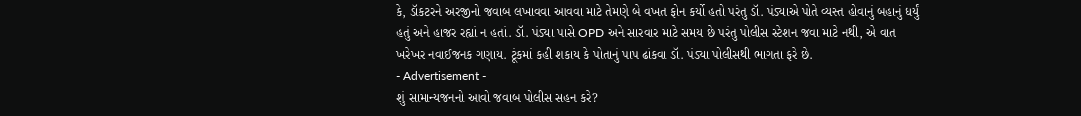કે, ડૉકટરને અરજીનો જવાબ લખાવવા આવવા માટે તેમણે બે વખત ફોન કર્યો હતો પરંતુ ડૉ. પંડ્યાએ પોતે વ્યસ્ત હોવાનું બહાનું ધર્યું હતું અને હાજર રહ્યાં ન હતાં. ડૉ. પંડ્યા પાસે OPD અને સારવાર માટે સમય છે પરંતુ પોલીસ સ્ટેશન જવા માટે નથી, એ વાત ખરેખર નવાઈજનક ગણાય. ટૂંકમાં કહી શકાય કે પોતાનું પાપ ઢાંકવા ડૉ. પંડ્યા પોલીસથી ભાગતા ફરે છે.
- Advertisement -
શું સામાન્યજનનો આવો જવાબ પોલીસ સહન કરે?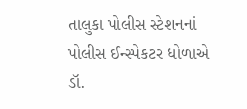તાલુકા પોલીસ સ્ટેશનનાં પોલીસ ઈન્સ્પેકટર ધોળાએ ડૉ.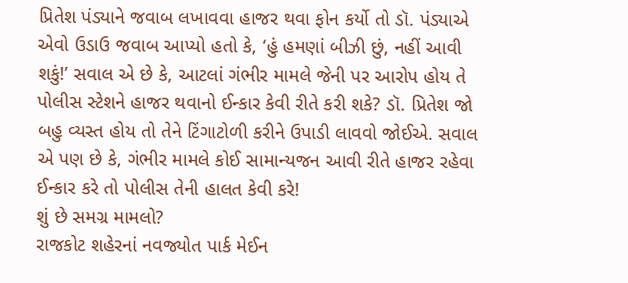પ્રિતેશ પંડ્યાને જવાબ લખાવવા હાજર થવા ફોન કર્યો તો ડૉ. પંડ્યાએ એવો ઉડાઉ જવાબ આપ્યો હતો કે, ‘હું હમણાં બીઝી છું, નહીં આવી શકું!’ સવાલ એ છે કે, આટલાં ગંભીર મામલે જેની પર આરોપ હોય તે પોલીસ સ્ટેશને હાજર થવાનો ઈન્કાર કેવી રીતે કરી શકે? ડૉ. પ્રિતેશ જો બહુ વ્યસ્ત હોય તો તેને ટિંગાટોળી કરીને ઉપાડી લાવવો જોઈએ. સવાલ એ પણ છે કે, ગંભીર મામલે કોઈ સામાન્યજન આવી રીતે હાજર રહેવા ઈન્કાર કરે તો પોલીસ તેની હાલત કેવી કરે!
શું છે સમગ્ર મામલો?
રાજકોટ શહેરનાં નવજ્યોત પાર્ક મેઈન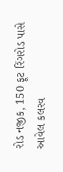રોડ નજીક, 150 ફૂટ રિંગરોડ પાસે આવેલ કલરવ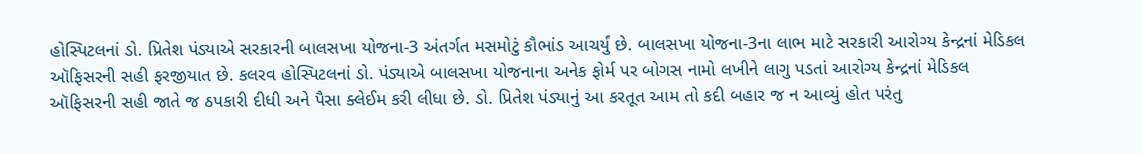હોસ્પિટલનાં ડો. પ્રિતેશ પંડ્યાએ સરકારની બાલસખા યોજના-3 અંતર્ગત મસમોટું કૌભાંડ આચર્યું છે. બાલસખા યોજના-3ના લાભ માટે સરકારી આરોગ્ય કેન્દ્રનાં મેડિકલ ઑફિસરની સહી ફરજીયાત છે. કલરવ હોસ્પિટલનાં ડો. પંડ્યાએ બાલસખા યોજનાના અનેક ફોર્મ પર બોગસ નામો લખીને લાગુ પડતાં આરોગ્ય કેન્દ્રનાં મેડિકલ ઑફિસરની સહી જાતે જ ઠપકારી દીધી અને પૈસા ક્લેઈમ કરી લીધા છે. ડો. પ્રિતેશ પંડ્યાનું આ કરતૂત આમ તો કદી બહાર જ ન આવ્યું હોત પરંતુ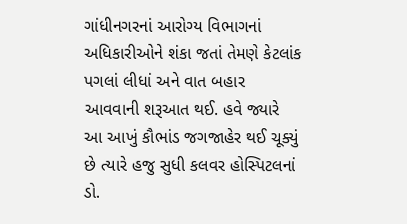ગાંધીનગરનાં આરોગ્ય વિભાગનાં અધિકારીઓને શંકા જતાં તેમણે કેટલાંક પગલાં લીધાં અને વાત બહાર આવવાની શરૂઆત થઈ. હવે જ્યારે આ આખું કૌભાંડ જગજાહેર થઈ ચૂક્યું છે ત્યારે હજુ સુધી કલવર હોસ્પિટલનાં ડો.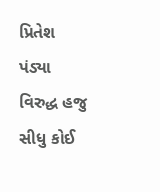પ્રિતેશ પંડ્યા વિરુદ્ધ હજુ સીધુ કોઈ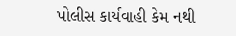પોલીસ કાર્યવાહી કેમ નથી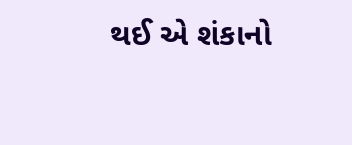થઈ એ શંકાનો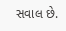સવાલ છે.